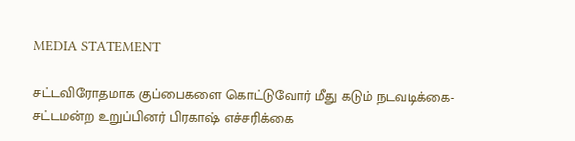MEDIA STATEMENT

சட்டவிரோதமாக குப்பைகளை கொட்டுவோர் மீது கடும் நடவடிக்கை- சட்டமன்ற உறுப்பினர் பிரகாஷ் எச்சரிக்கை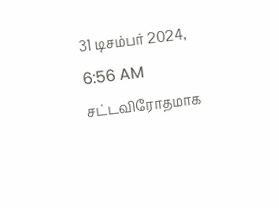31 டிசம்பர் 2024, 6:56 AM
சட்டவிரோதமாக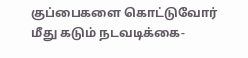குப்பைகளை கொட்டுவோர் மீது கடும் நடவடிக்கை-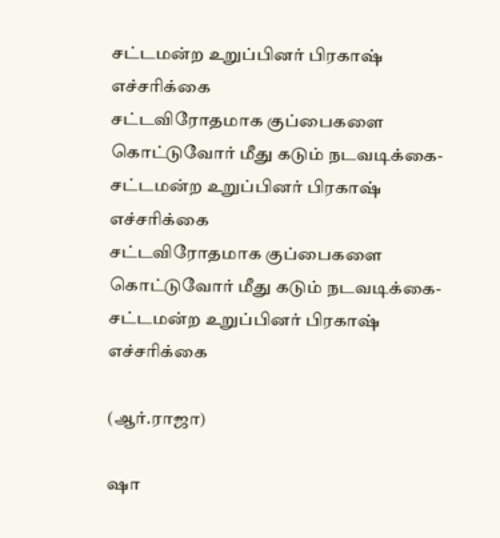சட்டமன்ற உறுப்பினர் பிரகாஷ் எச்சரிக்கை
சட்டவிரோதமாக குப்பைகளை கொட்டுவோர் மீது கடும் நடவடிக்கை- சட்டமன்ற உறுப்பினர் பிரகாஷ் எச்சரிக்கை
சட்டவிரோதமாக குப்பைகளை கொட்டுவோர் மீது கடும் நடவடிக்கை- சட்டமன்ற உறுப்பினர் பிரகாஷ் எச்சரிக்கை

(ஆர்.ராஜா)

ஷா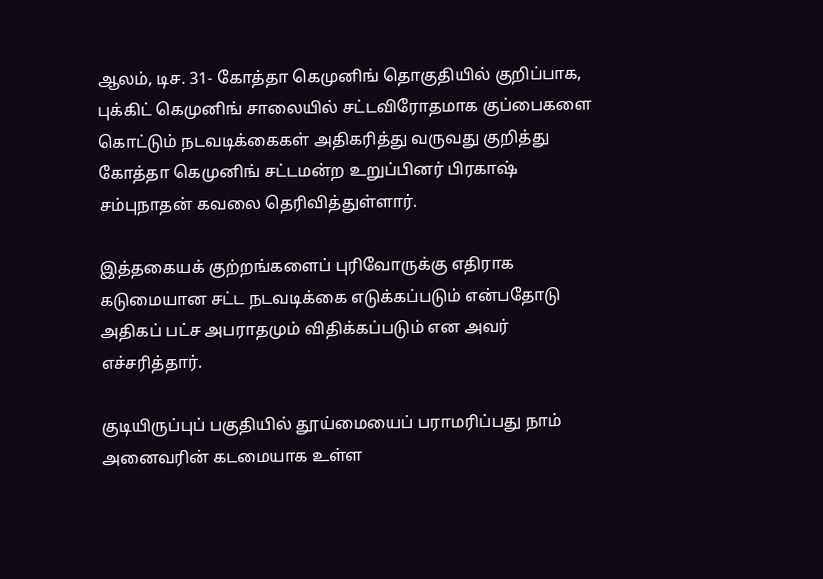ஆலம், டிச. 31- கோத்தா கெமுனிங் தொகுதியில் குறிப்பாக, புக்கிட் கெமுனிங் சாலையில் சட்டவிரோதமாக குப்பைகளை கொட்டும் நடவடிக்கைகள் அதிகரித்து வருவது குறித்து கோத்தா கெமுனிங் சட்டமன்ற உறுப்பினர் பிரகாஷ்  சம்புநாதன் கவலை தெரிவித்துள்ளார்.

இத்தகையக் குற்றங்களைப் புரிவோருக்கு எதிராக கடுமையான சட்ட நடவடிக்கை எடுக்கப்படும் என்பதோடு அதிகப் பட்ச அபராதமும் விதிக்கப்படும் என அவர் எச்சரித்தார்.

குடியிருப்புப் பகுதியில் தூய்மையைப் பராமரிப்பது நாம் அனைவரின் கடமையாக உள்ள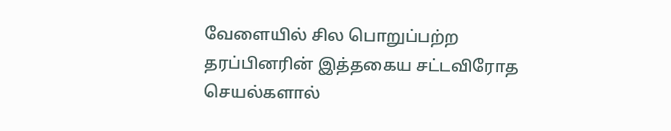வேளையில் சில பொறுப்பற்ற தரப்பினரின் இத்தகைய சட்டவிரோத செயல்களால்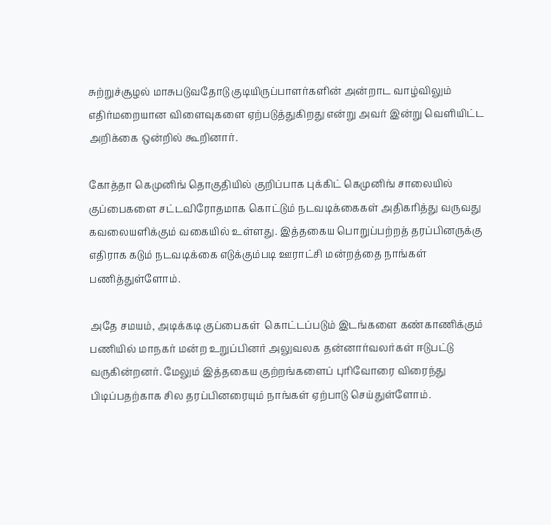சுற்றுச்சூழல் மாசுபடுவதோடு குடியிருப்பாளர்களின் அன்றாட வாழ்விலும் எதிர்மறையான விளைவுகளை ஏற்படுத்துகிறது என்று அவர் இன்று வெளியிட்ட அறிக்கை ஒன்றில் கூறினார்.

கோத்தா கெமுனிங் தொகுதியில் குறிப்பாக புக்கிட் கெமுனிங் சாலையில் குப்பைகளை சட்டவிரோதமாக கொட்டும் நடவடிக்கைகள் அதிகரித்து வருவது கவலையளிக்கும் வகையில் உள்ளது. இத்தகைய பொறுப்பற்றத் தரப்பினருக்கு எதிராக கடும் நடவடிக்கை எடுக்கும்படி ஊராட்சி மன்றத்தை நாங்கள் பணித்துள்ளோம்.

அதே சமயம், அடிக்கடி குப்பைகள்  கொட்டப்படும் இடங்களை கண்காணிக்கும் பணியில் மாநகர் மன்ற உறுப்பினர் அலுவலக தன்னார்வலர்கள் ஈடுபட்டு வருகின்றனர். மேலும் இத்தகைய குற்றங்களைப் புரிவோரை விரைந்து பிடிப்பதற்காக சில தரப்பினரையும் நாங்கள் ஏற்பாடு செய்துள்ளோம்.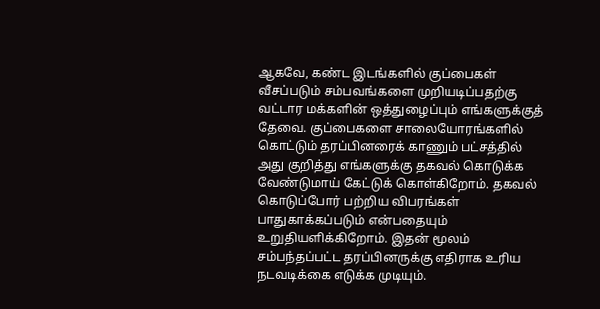ஆகவே, கண்ட இடங்களில் குப்பைகள் வீசப்படும் சம்பவங்களை முறியடிப்பதற்கு வட்டார மக்களின் ஒத்துழைப்பும் எங்களுக்குத் தேவை. குப்பைகளை சாலையோரங்களில் கொட்டும் தரப்பினரைக் காணும் பட்சத்தில் அது குறித்து எங்களுக்கு தகவல் கொடுக்க வேண்டுமாய் கேட்டுக் கொள்கிறோம். தகவல் கொடுப்போர் பற்றிய விபரங்கள் பாதுகாக்கப்படும் என்பதையும் உறுதியளிக்கிறோம். இதன் மூலம் சம்பந்தப்பட்ட தரப்பினருக்கு எதிராக உரிய நடவடிக்கை எடுக்க முடியும்.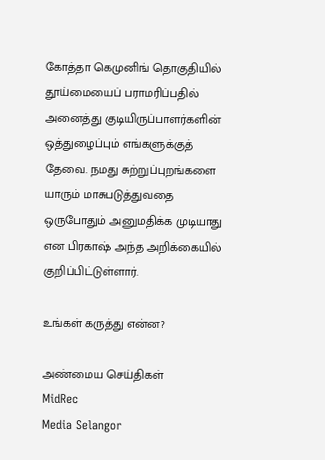கோத்தா கெமுனிங் தொகுதியில் தூய்மையைப் பராமரிப்பதில் அனைத்து குடியிருப்பாளர்களின் ஒத்துழைப்பும் எங்களுக்குத் தேவை. நமது சுற்றுப்புறங்களை யாரும் மாசுபடுத்துவதை ஒருபோதும் அனுமதிக்க முடியாது என பிரகாஷ் அந்த அறிக்கையில் குறிப்பிட்டுள்ளார்.

உங்கள் கருத்து என்ன?

அண்மைய செய்திகள்
MidRec
Media Selangor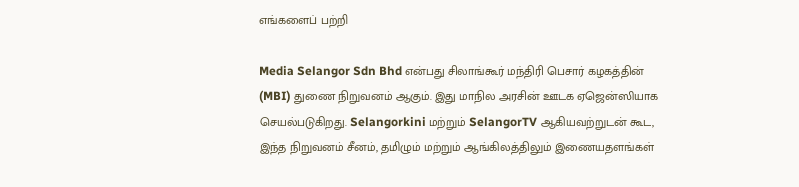எங்களைப் பற்றி

Media Selangor Sdn Bhd என்பது சிலாங்கூர் மந்திரி பெசார் கழகத்தின் (MBI) துணை நிறுவனம் ஆகும். இது மாநில அரசின் ஊடக ஏஜென்ஸியாக செயல்படுகிறது. Selangorkini மற்றும் SelangorTV ஆகியவற்றுடன் கூட, இந்த நிறுவனம் சீனம், தமிழும் மற்றும் ஆங்கிலத்திலும் இணையதளங்கள்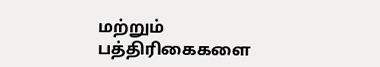மற்றும் பத்திரிகைகளை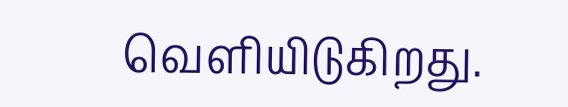வெளியிடுகிறது.